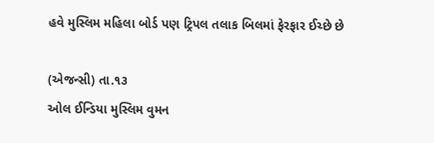હવે મુસ્લિમ મહિલા બોર્ડ પણ ટ્રિપલ તલાક બિલમાં ફેરફાર ઈચ્છે છે

(એજન્સી) તા.૧૩
ઓલ ઈન્ડિયા મુસ્લિમ વુમન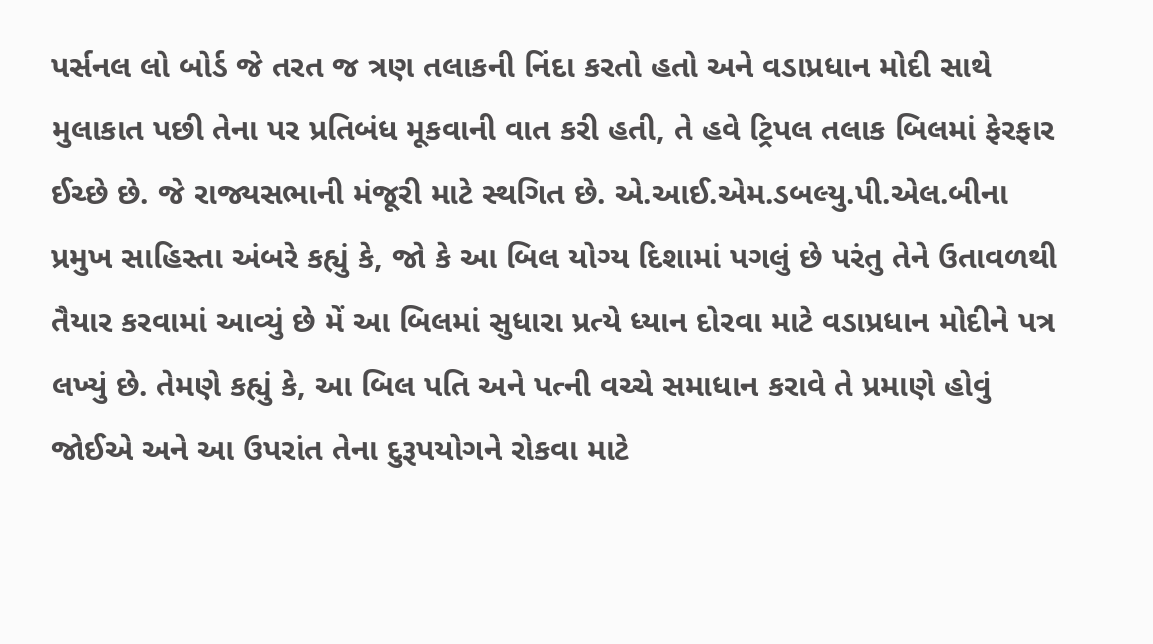પર્સનલ લો બોર્ડ જે તરત જ ત્રણ તલાકની નિંદા કરતો હતો અને વડાપ્રધાન મોદી સાથે મુલાકાત પછી તેના પર પ્રતિબંધ મૂકવાની વાત કરી હતી, તે હવે ટ્રિપલ તલાક બિલમાં ફેરફાર ઈચ્છે છે. જે રાજ્યસભાની મંજૂરી માટે સ્થગિત છે. એ.આઈ.એમ.ડબલ્યુ.પી.એલ.બીના પ્રમુખ સાહિસ્તા અંબરે કહ્યું કે, જો કે આ બિલ યોગ્ય દિશામાં પગલું છે પરંતુ તેને ઉતાવળથી તૈયાર કરવામાં આવ્યું છે મેં આ બિલમાં સુધારા પ્રત્યે ધ્યાન દોરવા માટે વડાપ્રધાન મોદીને પત્ર લખ્યું છે. તેમણે કહ્યું કે, આ બિલ પતિ અને પત્ની વચ્ચે સમાધાન કરાવે તે પ્રમાણે હોવું જોઈએ અને આ ઉપરાંત તેના દુરૂપયોગને રોકવા માટે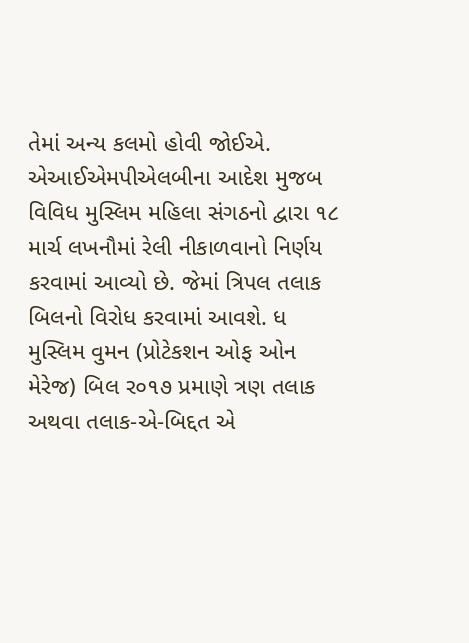તેમાં અન્ય કલમો હોવી જોઈએ.
એઆઈએમપીએલબીના આદેશ મુજબ વિવિધ મુસ્લિમ મહિલા સંગઠનો દ્વારા ૧૮ માર્ચ લખનૌમાં રેલી નીકાળવાનો નિર્ણય કરવામાં આવ્યો છે. જેમાં ત્રિપલ તલાક બિલનો વિરોધ કરવામાં આવશે. ધ મુસ્લિમ વુમન (પ્રોટેકશન ઓફ ઓન મેરેજ) બિલ ર૦૧૭ પ્રમાણે ત્રણ તલાક અથવા તલાક-એ-બિદ્દત એ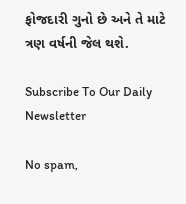ફોજદારી ગુનો છે અને તે માટે ત્રણ વર્ષની જેલ થશે.

Subscribe To Our Daily Newsletter

No spam,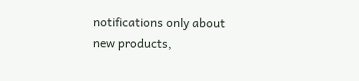notifications only about new products,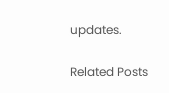updates.

Related Posts